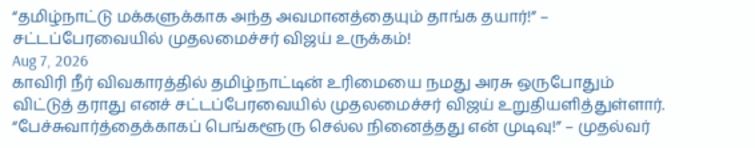“தமிழ்நாட்டு மக்களுக்காக அந்த அவமானத்தையும் தாங்க தயார்!” – சட்டப்பேரவையில் முதலமைச்சர் விஜய் உருக்கம்!
Aug 7, 2026
காவிரி நீர் விவகாரத்தில் தமிழ்நாட்டின் உரிமையை நமது அரசு ஒருபோதும் விட்டுத் தராது எனச் சட்டப்பேரவையில் முதலமைச்சர் விஜய் உறுதியளித்துள்ளார். “பேச்சுவார்த்தைக்காகப் பெங்களூரு செல்ல நினைத்தது என் முடிவு!” – முதல்வர்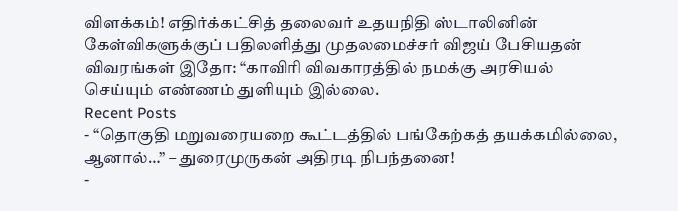விளக்கம்! எதிர்க்கட்சித் தலைவர் உதயநிதி ஸ்டாலினின் கேள்விகளுக்குப் பதிலளித்து முதலமைச்சர் விஜய் பேசியதன் விவரங்கள் இதோ: “காவிரி விவகாரத்தில் நமக்கு அரசியல் செய்யும் எண்ணம் துளியும் இல்லை.
Recent Posts
- “தொகுதி மறுவரையறை கூட்டத்தில் பங்கேற்கத் தயக்கமில்லை, ஆனால்…” – துரைமுருகன் அதிரடி நிபந்தனை!
-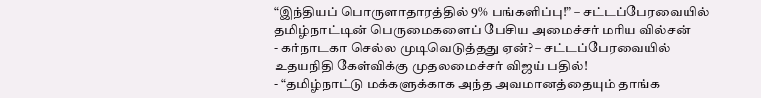“இந்தியப் பொருளாதாரத்தில் 9% பங்களிப்பு!” – சட்டப்பேரவையில் தமிழ்நாட்டின் பெருமைகளைப் பேசிய அமைச்சர் மரிய வில்சன்
- கர்நாடகா செல்ல முடிவெடுத்தது ஏன்? – சட்டப்பேரவையில் உதயநிதி கேள்விக்கு முதலமைச்சர் விஜய் பதில்!
- “தமிழ்நாட்டு மக்களுக்காக அந்த அவமானத்தையும் தாங்க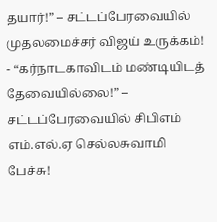தயார்!” – சட்டப்பேரவையில் முதலமைச்சர் விஜய் உருக்கம்!
- “கர்நாடகாவிடம் மண்டியிடத் தேவையில்லை!” – சட்டப்பேரவையில் சிபிஎம் எம்.எல்.ஏ செல்லசுவாமி பேச்சு!